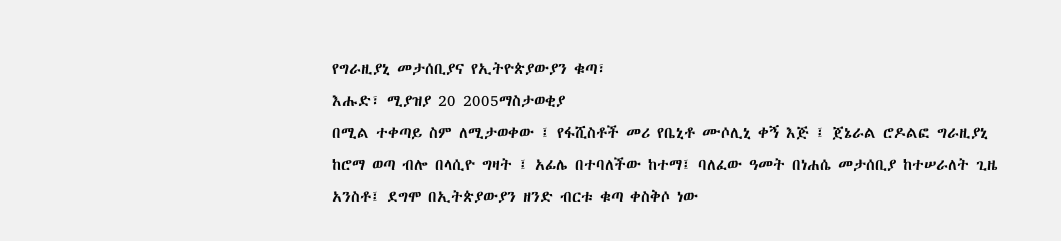የግራዚያኒ መታሰቢያና የኢትዮጵያውያን ቁጣ፣
እሑድ፣ ሚያዝያ 20 2005ማስታወቂያ
በሚል ተቀጣይ ስም ለሚታወቀው ፤ የፋሺስቶች መሪ የቤኒቶ ሙሶሊኒ ቀኝ እጅ ፤ ጀኔራል ሮዶልፎ ግራዚያኒ ከሮማ ወጣ ብሎ በላሲዮ ግዛት ፤ አፊሌ በተባለችው ከተማ፤ ባለፈው ዓመት በነሐሴ መታሰቢያ ከተሠራለት ጊዜ አንስቶ፤ ደግሞ በኢትጵያውያን ዘንድ ብርቱ ቁጣ ቀስቅሶ ነው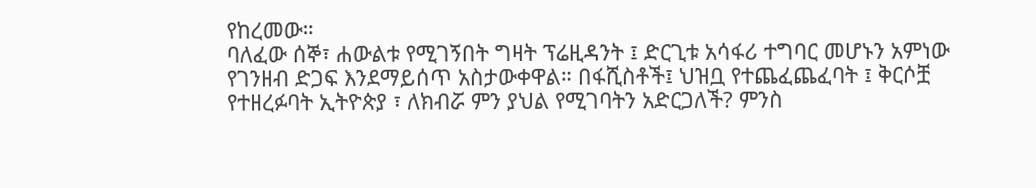የከረመው።
ባለፈው ሰኞ፣ ሐውልቱ የሚገኝበት ግዛት ፕሬዚዳንት ፤ ድርጊቱ አሳፋሪ ተግባር መሆኑን አምነው የገንዘብ ድጋፍ እንደማይሰጥ አስታውቀዋል። በፋሺስቶች፤ ህዝቧ የተጨፈጨፈባት ፤ ቅርሶቿ የተዘረፉባት ኢትዮጵያ ፣ ለክብሯ ምን ያህል የሚገባትን አድርጋለች? ምንስ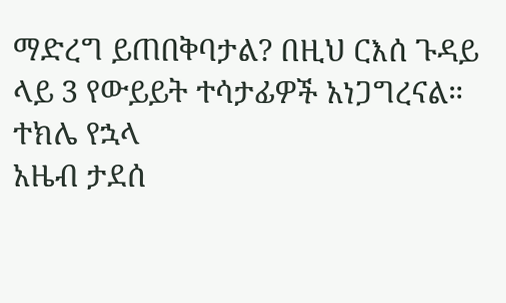ማድረግ ይጠበቅባታል? በዚህ ርእሰ ጉዳይ ላይ 3 የውይይት ተሳታፊዎች አነጋግረናል።
ተክሌ የኋላ
አዜብ ታደሰ